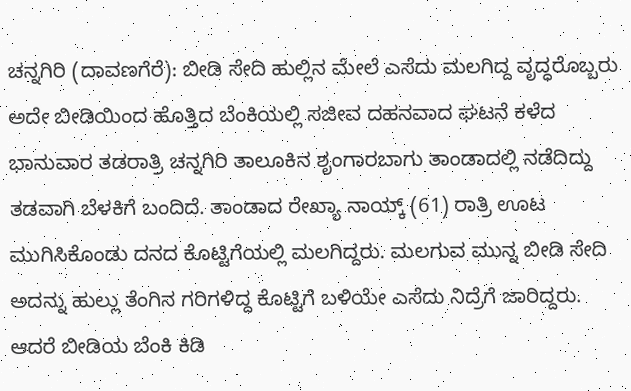ಚನ್ನಗಿರಿ (ದಾವಣಗೆರೆ): ಬೀಡಿ ಸೇದಿ ಹುಲ್ಲಿನ ಮೇಲೆ ಎಸೆದು ಮಲಗಿದ್ದ ವೃದ್ಧರೊಬ್ಬರು ಅದೇ ಬೀಡಿಯಿಂದ ಹೊತ್ತಿದ ಬೆಂಕಿಯಲ್ಲಿ ಸಜೀವ ದಹನವಾದ ಘಟನೆ ಕಳೆದ ಭಾನುವಾರ ತಡರಾತ್ರಿ ಚನ್ನಗಿರಿ ತಾಲೂಕಿನ ಶೃಂಗಾರಬಾಗು ತಾಂಡಾದಲ್ಲಿ ನಡೆದಿದ್ದು ತಡವಾಗಿ ಬೆಳಕಿಗೆ ಬಂದಿದೆ. ತಾಂಡಾದ ರೇಖ್ಯಾ ನಾಯ್ಕ್ (61) ರಾತ್ರಿ ಊಟ ಮುಗಿಸಿಕೊಂಡು ದನದ ಕೊಟ್ಟಿಗೆಯಲ್ಲಿ ಮಲಗಿದ್ದರು. ಮಲಗುವ ಮುನ್ನ ಬೀಡಿ ಸೇದಿ ಅದನ್ನು ಹುಲ್ಲು ತೆಂಗಿನ ಗರಿಗಳಿದ್ದ ಕೊಟ್ಟಿಗೆ ಬಳಿಯೇ ಎಸೆದು ನಿದ್ರೆಗೆ ಜಾರಿದ್ದರು. ಆದರೆ ಬೀಡಿಯ ಬೆಂಕಿ ಕಿಡಿ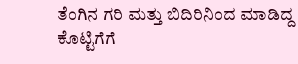ತೆಂಗಿನ ಗರಿ ಮತ್ತು ಬಿದಿರಿನಿಂದ ಮಾಡಿದ್ದ ಕೊಟ್ಟಿಗೆಗೆ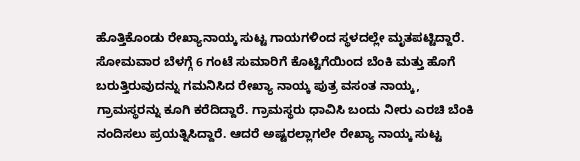ಹೊತ್ತಿಕೊಂಡು ರೇಖ್ಯಾನಾಯ್ಕ ಸುಟ್ಟ ಗಾಯಗಳಿಂದ ಸ್ಥಳದಲ್ಲೇ ಮೃತಪಟ್ಟಿದ್ದಾರೆ. ಸೋಮವಾರ ಬೆಳಗ್ಗೆ 6 ಗಂಟೆ ಸುಮಾರಿಗೆ ಕೊಟ್ಟಿಗೆಯಿಂದ ಬೆಂಕಿ ಮತ್ತು ಹೊಗೆ ಬರುತ್ತಿರುವುದನ್ನು ಗಮನಿಸಿದ ರೇಖ್ಯಾ ನಾಯ್ಕ ಪುತ್ರ ವಸಂತ ನಾಯ್ಕ, ಗ್ರಾಮಸ್ಥರನ್ನು ಕೂಗಿ ಕರೆದಿದ್ದಾರೆ. ಗ್ರಾಮಸ್ಥರು ಧಾವಿಸಿ ಬಂದು ನೀರು ಎರಚಿ ಬೆಂಕಿ ನಂದಿಸಲು ಪ್ರಯತ್ನಿಸಿದ್ದಾರೆ. ಆದರೆ ಅಷ್ಟರಲ್ಲಾಗಲೇ ರೇಖ್ಯಾ ನಾಯ್ಕ ಸುಟ್ಟ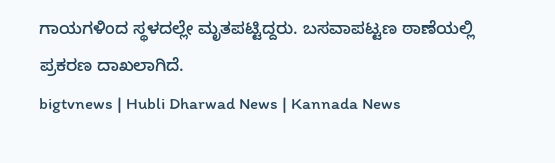ಗಾಯಗಳಿಂದ ಸ್ಥಳದಲ್ಲೇ ಮೃತಪಟ್ಟಿದ್ದರು. ಬಸವಾಪಟ್ಟಣ ಠಾಣೆಯಲ್ಲಿ ಪ್ರಕರಣ ದಾಖಲಾಗಿದೆ.
bigtvnews | Hubli Dharwad News | Kannada News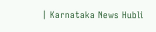| Karnataka News Hubli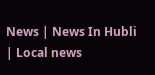News | News In Hubli | Local news